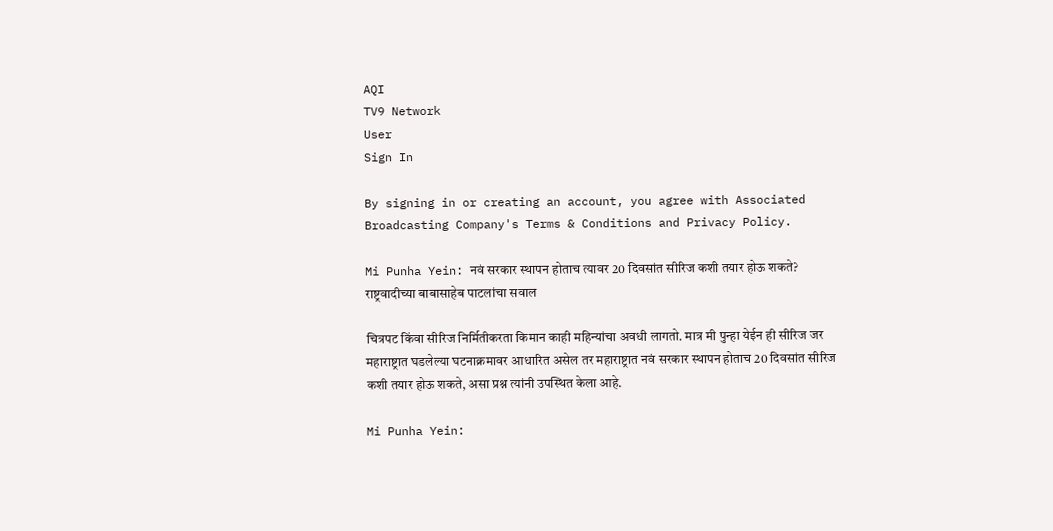AQI
TV9 Network
User
Sign In

By signing in or creating an account, you agree with Associated Broadcasting Company's Terms & Conditions and Privacy Policy.

Mi Punha Yein: नवं सरकार स्थापन होताच त्यावर 20 दिवसांत सीरिज कशी तयार होऊ शकते? राष्ट्रवादीच्या बाबासाहेब पाटलांचा सवाल

चित्रपट किंवा सीरिज निर्मितीकरता किमान काही महिन्यांचा अवधी लागतो. मात्र मी पुन्हा येईन ही सीरिज जर महाराष्ट्रात घडलेल्या घटनाक्रमावर आधारित असेल तर महाराष्ट्रात नवं सरकार स्थापन होताच 20 दिवसांत सीरिज कशी तयार होऊ शकते, असा प्रश्न त्यांनी उपस्थित केला आहे.

Mi Punha Yein: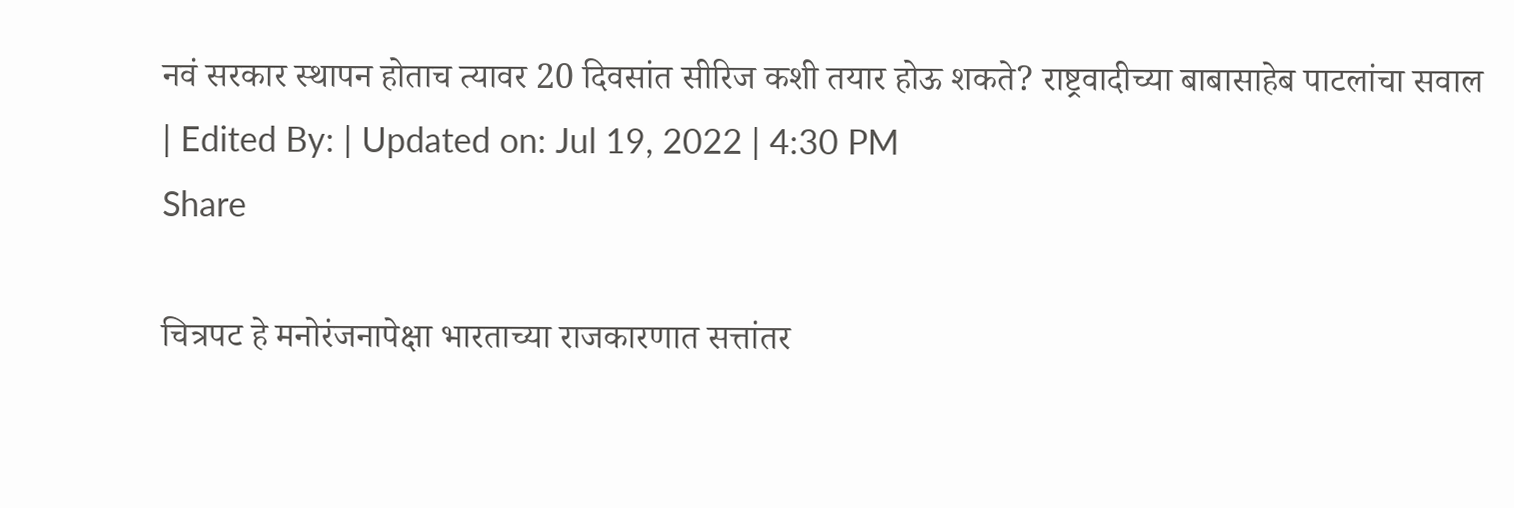नवं सरकार स्थापन होताच त्यावर 20 दिवसांत सीरिज कशी तयार होऊ शकते? राष्ट्रवादीच्या बाबासाहेब पाटलांचा सवाल
| Edited By: | Updated on: Jul 19, 2022 | 4:30 PM
Share

चित्रपट हे मनोरंजनापेक्षा भारताच्या राजकारणात सत्तांतर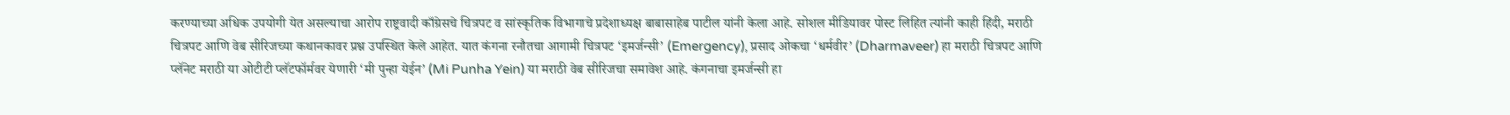करण्याच्या अधिक उपयोगी येत असल्याचा आरोप राष्ट्रवादी काँग्रेसचे चित्रपट व सांस्कृतिक विभागाचे प्रदेशाध्यक्ष बाबासाहेब पाटील यांनी केला आहे. सोशल मीडियावर पोस्ट लिहित त्यांनी काही हिंदी, मराठी चित्रपट आणि वेब सीरिजच्या कथानकावर प्रश्न उपस्थित केले आहेत. यात कंगना रनौतचा आगामी चित्रपट ‘इमर्जन्सी’ (Emergency), प्रसाद ओकचा ‘धर्मवीर’ (Dharmaveer) हा मराठी चित्रपट आणि प्लॅनेट मराठी या ओटीटी प्लॅटफॉर्मवर येणारी ‘मी पुन्हा येईन’ (Mi Punha Yein) या मराठी वेब सीरिजचा समावेश आहे. कंगनाचा इमर्जन्सी हा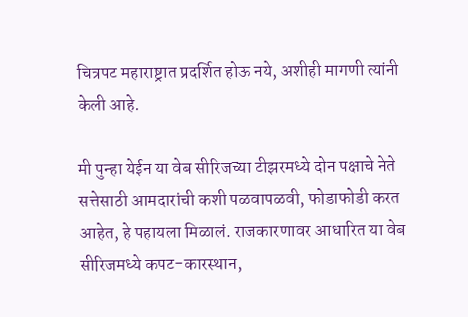चित्रपट महाराष्ट्रात प्रदर्शित होऊ नये, अशीही मागणी त्यांनी केली आहे.

मी पुन्हा येईन या वेब सीरिजच्या टीझरमध्ये दोन पक्षाचे नेते सत्तेसाठी आमदारांची कशी पळवापळवी, फोडाफोडी करत आहेत, हे पहायला मिळालं. राजकारणावर आधारित या वेब सीरिजमध्ये कपट-कारस्थान,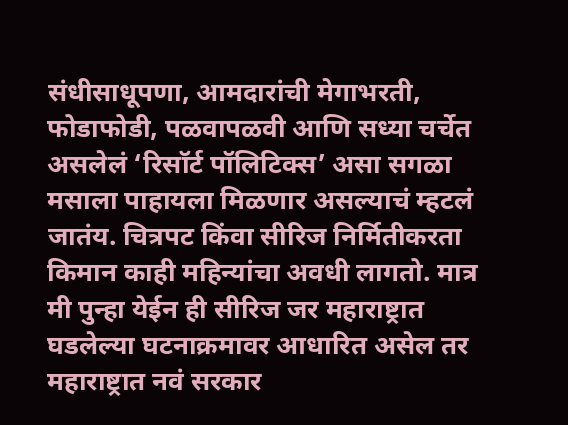संधीसाधूपणा, आमदारांची मेगाभरती, फोडाफोडी, पळवापळवी आणि सध्या चर्चेत असलेलं ‘रिसॉर्ट पॉलिटिक्स’ असा सगळा मसाला पाहायला मिळणार असल्याचं म्हटलं जातंय. चित्रपट किंवा सीरिज निर्मितीकरता किमान काही महिन्यांचा अवधी लागतो. मात्र मी पुन्हा येईन ही सीरिज जर महाराष्ट्रात घडलेल्या घटनाक्रमावर आधारित असेल तर महाराष्ट्रात नवं सरकार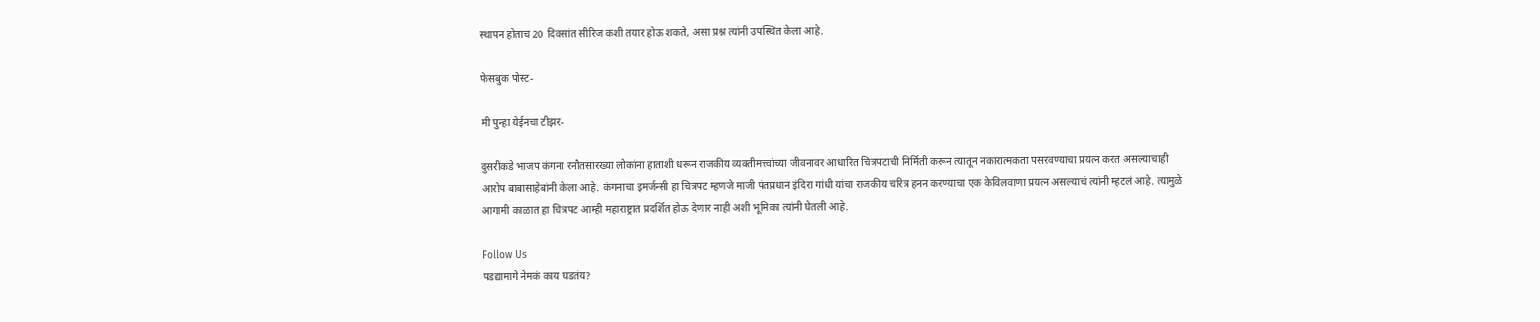स्थापन होताच 20 दिवसांत सीरिज कशी तयार होऊ शकते, असा प्रश्न त्यांनी उपस्थित केला आहे.

फेसबुक पोस्ट-

मी पुन्हा येईनचा टीझर-

दुसरीकडे भाजप कंगना रनौतसारख्या लोकांना हाताशी धरून राजकीय व्यक्तीमत्त्वांच्या जीवनावर आधारित चित्रपटाची निर्मिती करून त्यातून नकारात्मकता पसरवण्याचा प्रयत्न करत असल्याचाही आरोप बाबासाहेबांनी केला आहे. कंगनाचा इमर्जन्सी हा चित्रपट म्हणजे माजी पंतप्रधान इंदिरा गांधी यांचा राजकीय चरित्र हनन करण्याचा एक केविलवाणा प्रयत्न असल्याचं त्यांनी म्हटलं आहे. त्यामुळे आगामी काळात हा चित्रपट आम्ही महाराष्ट्रात प्रदर्शित होऊ देणार नाही अशी भूमिका त्यांनी घेतली आहे.

Follow Us
पडद्यामागे नेमकं काय घडतंय?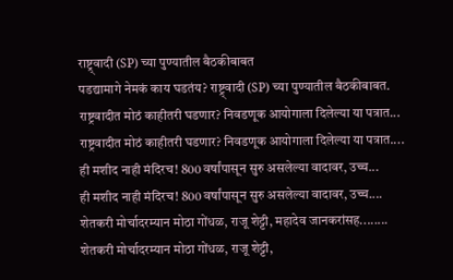राष्ट्र्वादी (SP) च्या पुण्यातील बैठकीबाबत
पडद्यामागे नेमकं काय घडतंय? राष्ट्र्वादी (SP) च्या पुण्यातील बैठकीबाबत.
राष्ट्रवादीत मोठं काहीतरी घडणार? निवडणूक आयोगाला दिलेल्या या पत्रात...
राष्ट्रवादीत मोठं काहीतरी घडणार? निवडणूक आयोगाला दिलेल्या या पत्रात....
ही मशीद नाही मंदिरच! 800 वर्षांपासून सुरु असलेल्या वादावर, उच्च...
ही मशीद नाही मंदिरच! 800 वर्षांपासून सुरु असलेल्या वादावर, उच्च....
शेतकरी मोर्चादरम्यान मोठा गोंधळ, राजू शेट्टी, महादेव जानकरांसह........
शेतकरी मोर्चादरम्यान मोठा गोंधळ, राजू शेट्टी,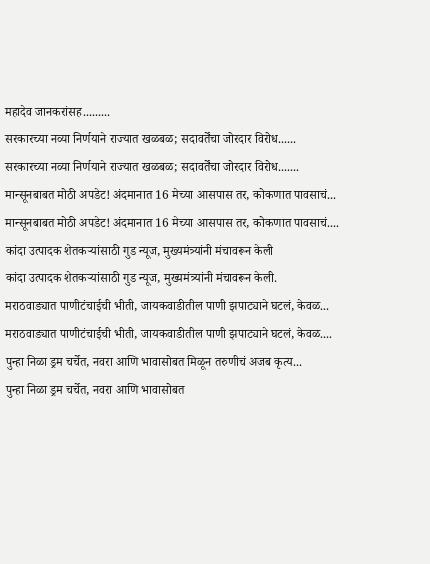महादेव जानकरांसह.........
सरकारच्या नव्या निर्णयाने राज्यात खळबळ; सदावर्तेंचा जोरदार विरोध......
सरकारच्या नव्या निर्णयाने राज्यात खळबळ; सदावर्तेंचा जोरदार विरोध.......
मान्सूनबाबत मोठी अपडेट! अंदमानात 16 मेच्या आसपास तर, कोकणात पावसाचं...
मान्सूनबाबत मोठी अपडेट! अंदमानात 16 मेच्या आसपास तर, कोकणात पावसाचं....
कांदा उत्पादक शेतकऱ्यांसाठी गुड न्यूज, मुख्यमंत्र्यांनी मंचावरून केली
कांदा उत्पादक शेतकऱ्यांसाठी गुड न्यूज, मुख्यमंत्र्यांनी मंचावरून केली.
मराठवाड्यात पाणीटंचाईची भीती, जायकवाडीतील पाणी झपाट्याने घटलं, केवळ...
मराठवाड्यात पाणीटंचाईची भीती, जायकवाडीतील पाणी झपाट्याने घटलं, केवळ....
पुन्हा निळा ड्रम चर्चेत, नवरा आणि भावासोबत मिळून तरुणीचं अजब कृत्य...
पुन्हा निळा ड्रम चर्चेत, नवरा आणि भावासोबत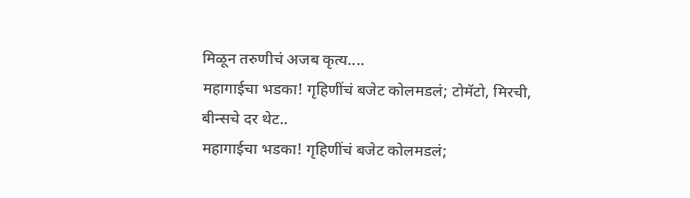मिळून तरुणीचं अजब कृत्य....
महागाईचा भडका! गृहिणींचं बजेट कोलमडलं; टोमॅटो, मिरची, बीन्सचे दर थेट..
महागाईचा भडका! गृहिणींचं बजेट कोलमडलं;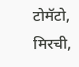टोमॅटो, मिरची,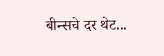बीन्सचे दर थेट...